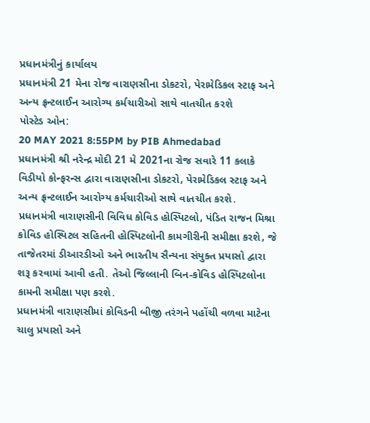પ્રધાનમંત્રીનું કાર્યાલય
પ્રધાનમંત્રી 21 મેના રોજ વારાણસીના ડોકટરો, પેરામેડિકલ સ્ટાફ અને અન્ય ફ્રન્ટલાઈન આરોગ્ય કર્મચારીઓ સાથે વાતચીત કરશે
પોસ્ટેડ ઓન:
20 MAY 2021 8:55PM by PIB Ahmedabad
પ્રધાનમંત્રી શ્રી નરેન્દ્ર મોદી 21 મે 2021ના રોજ સવારે 11 કલાકે વિડીયો કોન્ફરન્સ દ્વારા વારાણસીના ડોકટરો, પેરામેડિકલ સ્ટાફ અને અન્ય ફ્રન્ટલાઈન આરોગ્ય કર્મચારીઓ સાથે વાતચીત કરશે.
પ્રધાનમંત્રી વારાણસીની વિવિધ કોવિડ હોસ્પિટલો, પંડિત રાજન મિશ્રા કોવિડ હોસ્પિટલ સહિતની હોસ્પિટલોની કામગીરીની સમીક્ષા કરશે, જે તાજેતરમાં ડીઆરડીઓ અને ભારતીય સૈન્યના સંયુક્ત પ્રયાસો દ્વારા શરૂ કરવામાં આવી હતી. તેઓ જિલ્લાની બિન-કોવિડ હોસ્પિટલોના કામની સમીક્ષા પણ કરશે.
પ્રધાનમંત્રી વારાણસીમાં કોવિડની બીજી તરંગને પહોંચી વળવા માટેના ચાલુ પ્રયાસો અને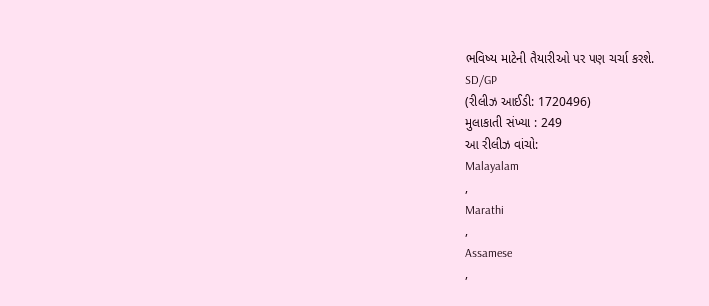ભવિષ્ય માટેની તૈયારીઓ પર પણ ચર્ચા કરશે.
SD/GP
(રીલીઝ આઈડી: 1720496)
મુલાકાતી સંખ્યા : 249
આ રીલીઝ વાંચો:
Malayalam
,
Marathi
,
Assamese
,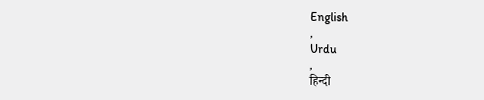English
,
Urdu
,
हिन्दी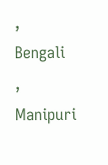,
Bengali
,
Manipuri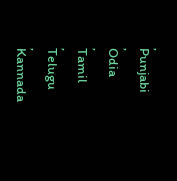,
Punjabi
,
Odia
,
Tamil
,
Telugu
,
Kannada